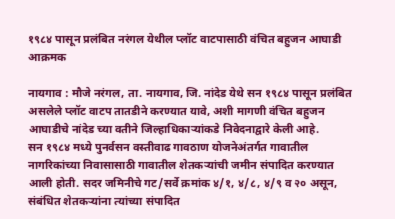१९८४ पासून प्रलंबित नरंगल येथील प्लॉट वाटपासाठी वंचित बहुजन आघाडी आक्रमक

नायगाव : मौजे नरंगल, ता. नायगाव, जि. नांदेड येथे सन १९८४ पासून प्रलंबित असलेले प्लॉट वाटप तातडीने करण्यात यावे, अशी मागणी वंचित बहुजन आघाडीचे नांदेड च्या वतीने जिल्हाधिकाऱ्यांकडे निवेदनाद्वारे केली आहे.
सन १९८४ मध्ये पुनर्वसन वस्तीवाढ गावठाण योजनेअंतर्गत गावातील नागरिकांच्या निवासासाठी गावातील शेतकऱ्यांची जमीन संपादित करण्यात आली होती. सदर जमिनीचे गट/सर्वे क्रमांक ४/१, ४/८, ४/९ व २० असून, संबंधित शेतकऱ्यांना त्यांच्या संपादित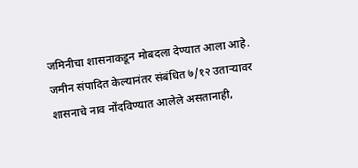जमिनीचा शासनाकडून मोबदला देण्यात आला आहे. जमीन संपादित केल्यानंतर संबंधित ७/१२ उताऱ्यावर शासनाचे नाव नोंदविण्यात आलेले असतानाही,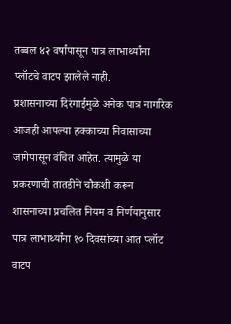तब्बल ४२ वर्षांपासून पात्र लाभार्थ्यांना प्लॉटचे वाटप झालेले नाही.
प्रशासनाच्या दिरंगाईमुळे अनेक पात्र नागरिक आजही आपल्या हक्काच्या निवासाच्या जागेपासून वंचित आहेत. त्यामुळे या प्रकरणाची तातडीने चौकशी करून शासनाच्या प्रचलित नियम व निर्णयानुसार पात्र लाभार्थ्यांना १० दिवसांच्या आत प्लॉट वाटप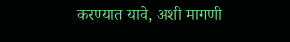करण्यात यावे, अशी मागणी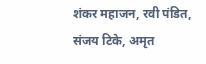शंकर महाजन, रवी पंडित, संजय टिके, अमृत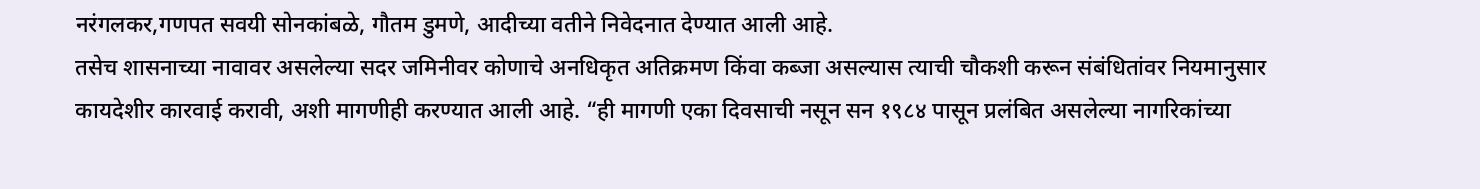नरंगलकर,गणपत सवयी सोनकांबळे, गौतम डुमणे, आदीच्या वतीने निवेदनात देण्यात आली आहे.
तसेच शासनाच्या नावावर असलेल्या सदर जमिनीवर कोणाचे अनधिकृत अतिक्रमण किंवा कब्जा असल्यास त्याची चौकशी करून संबंधितांवर नियमानुसार कायदेशीर कारवाई करावी, अशी मागणीही करण्यात आली आहे. “ही मागणी एका दिवसाची नसून सन १९८४ पासून प्रलंबित असलेल्या नागरिकांच्या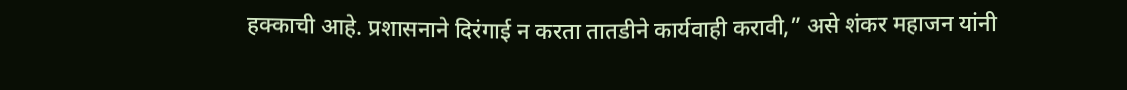हक्काची आहे. प्रशासनाने दिरंगाई न करता तातडीने कार्यवाही करावी,” असे शंकर महाजन यांनी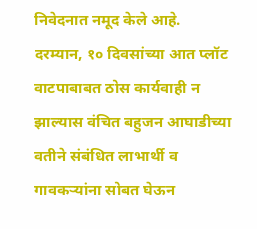निवेदनात नमूद केले आहे.
दरम्यान, १० दिवसांच्या आत प्लॉट वाटपाबाबत ठोस कार्यवाही न झाल्यास वंचित बहुजन आघाडीच्या वतीने संबंधित लाभार्थी व गावकऱ्यांना सोबत घेऊन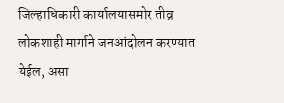जिल्हाधिकारी कार्यालयासमोर तीव्र लोकशाही मार्गाने जनआंदोलन करण्यात येईल, असा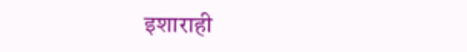इशाराही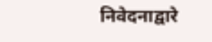निवेदनाद्वारे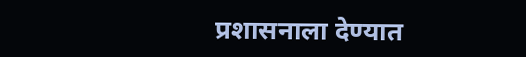प्रशासनाला देण्यात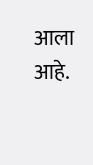आला आहे.